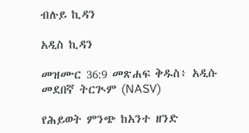ብሉይ ኪዳን

አዲስ ኪዳን

መዝሙር 36:9 መጽሐፍ ቅዱስ፥ አዲሱ መደበኛ ትርጒም (NASV)

የሕይወት ምንጭ ከአንተ ዘንድ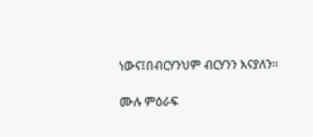ነውና፤በብርሃንህም ብርሃንን እናያለን።

ሙሉ ምዕራፍ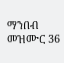ማንበብ መዝሙር 36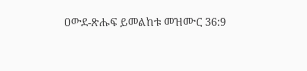ዐውደ-ጽሑፍ ይመልከቱ መዝሙር 36:9